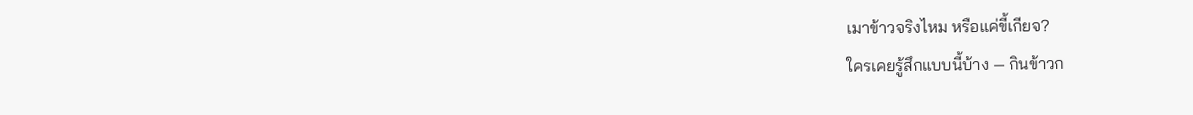เมาข้าวจริงไหม หรือแค่ขี้เกียจ?
ใครเคยรู้สึกแบบนี้บ้าง — กินข้าวก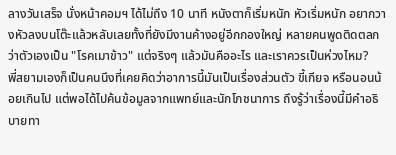ลางวันเสร็จ นั่งหน้าคอมฯ ได้ไม่ถึง 10 นาที หนังตาก็เริ่มหนัก หัวเริ่มหนัก อยากวางหัวลงบนโต๊ะแล้วหลับเลยทั้งที่ยังมีงานค้างอยู่อีกกองใหญ่ หลายคนพูดติดตลกว่าตัวเองเป็น "โรคเมาข้าว" แต่จริงๆ แล้วมันคืออะไร และเราควรเป็นห่วงไหม?
พี่สยามเองก็เป็นคนนึงที่เคยคิดว่าอาการนี้มันเป็นเรื่องส่วนตัว ขี้เกียจ หรือนอนน้อยเกินไป แต่พอได้ไปค้นข้อมูลจากแพทย์และนักโภชนาการ ถึงรู้ว่าเรื่องนี้มีคำอธิบายทา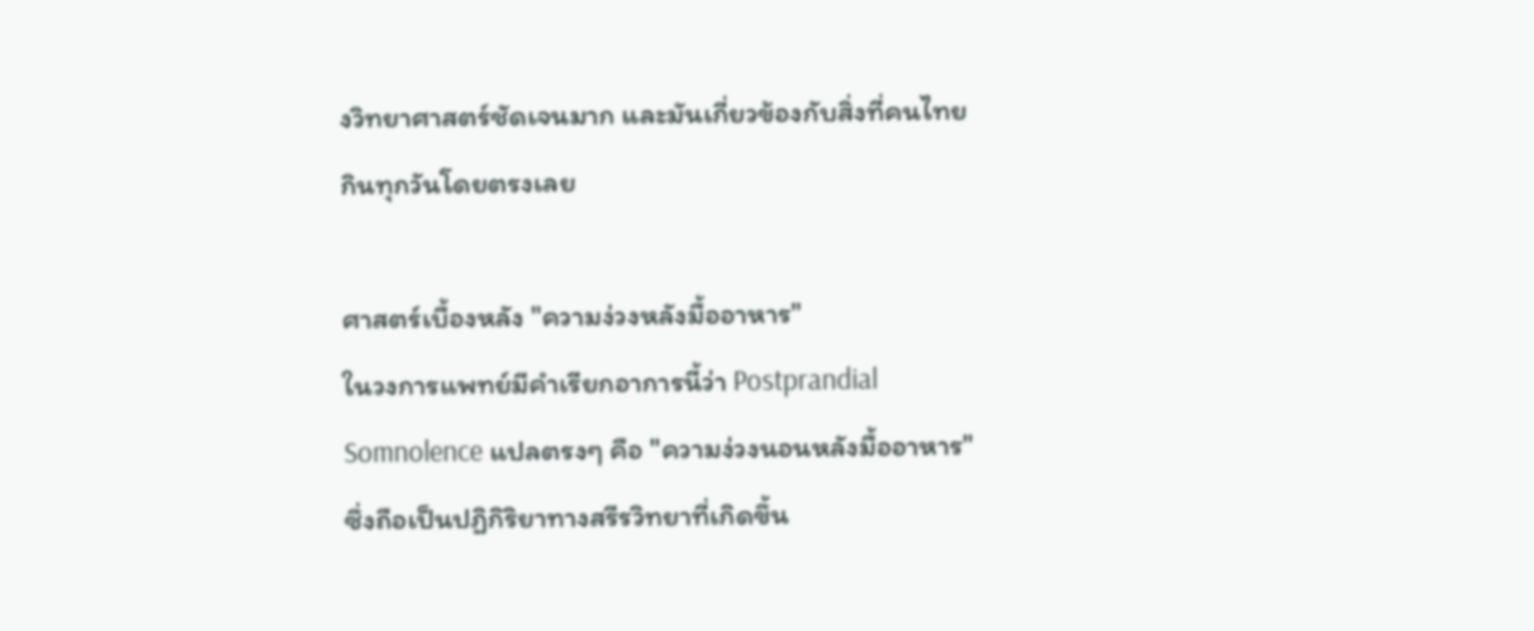งวิทยาศาสตร์ชัดเจนมาก และมันเกี่ยวข้องกับสิ่งที่คนไทยกินทุกวันโดยตรงเลย

ศาสตร์เบื้องหลัง "ความง่วงหลังมื้ออาหาร"
ในวงการแพทย์มีคำเรียกอาการนี้ว่า Postprandial Somnolence แปลตรงๆ คือ "ความง่วงนอนหลังมื้ออาหาร" ซึ่งถือเป็นปฏิกิริยาทางสรีรวิทยาที่เกิดขึ้น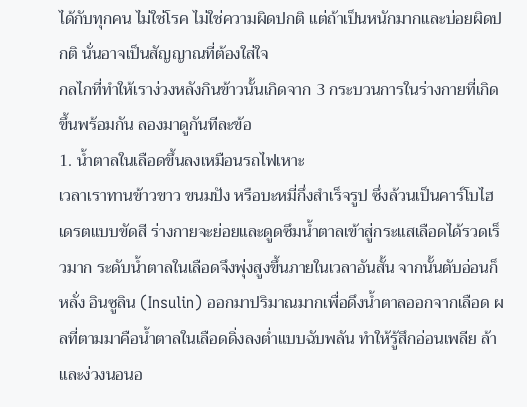ได้กับทุกคน ไม่ใช่โรค ไม่ใช่ความผิดปกติ แต่ถ้าเป็นหนักมากและบ่อยผิดปกติ นั่นอาจเป็นสัญญาณที่ต้องใส่ใจ
กลไกที่ทำให้เราง่วงหลังกินข้าวนั้นเกิดจาก 3 กระบวนการในร่างกายที่เกิดขึ้นพร้อมกัน ลองมาดูกันทีละข้อ
1. น้ำตาลในเลือดขึ้นลงเหมือนรถไฟเหาะ
เวลาเราทานข้าวขาว ขนมปัง หรือบะหมี่กึ่งสำเร็จรูป ซึ่งล้วนเป็นคาร์โบไฮเดรตแบบขัดสี ร่างกายจะย่อยและดูดซึมน้ำตาลเข้าสู่กระแสเลือดได้รวดเร็วมาก ระดับน้ำตาลในเลือดจึงพุ่งสูงขึ้นภายในเวลาอันสั้น จากนั้นตับอ่อนก็หลั่ง อินซูลิน (Insulin) ออกมาปริมาณมากเพื่อดึงน้ำตาลออกจากเลือด ผลที่ตามมาคือน้ำตาลในเลือดดิ่งลงต่ำแบบฉับพลัน ทำให้รู้สึกอ่อนเพลีย ล้า และง่วงนอนอ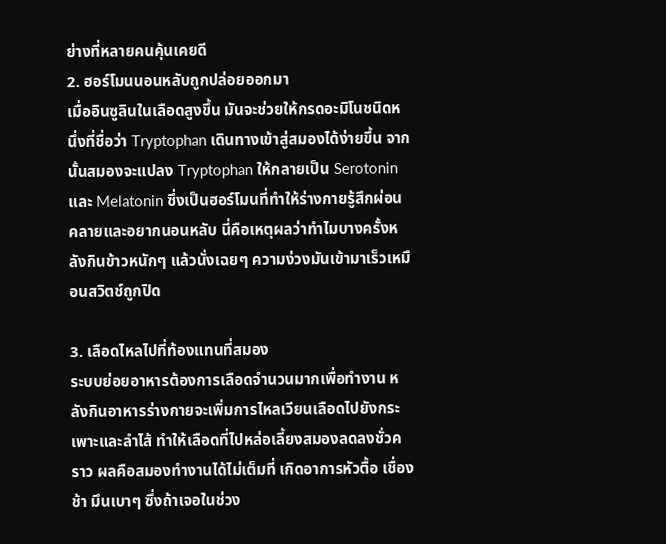ย่างที่หลายคนคุ้นเคยดี
2. ฮอร์โมนนอนหลับถูกปล่อยออกมา
เมื่ออินซูลินในเลือดสูงขึ้น มันจะช่วยให้กรดอะมิโนชนิดหนึ่งที่ชื่อว่า Tryptophan เดินทางเข้าสู่สมองได้ง่ายขึ้น จากนั้นสมองจะแปลง Tryptophan ให้กลายเป็น Serotonin และ Melatonin ซึ่งเป็นฮอร์โมนที่ทำให้ร่างกายรู้สึกผ่อนคลายและอยากนอนหลับ นี่คือเหตุผลว่าทำไมบางครั้งหลังกินข้าวหนักๆ แล้วนั่งเฉยๆ ความง่วงมันเข้ามาเร็วเหมือนสวิตช์ถูกปิด

3. เลือดไหลไปที่ท้องแทนที่สมอง
ระบบย่อยอาหารต้องการเลือดจำนวนมากเพื่อทำงาน หลังกินอาหารร่างกายจะเพิ่มการไหลเวียนเลือดไปยังกระเพาะและลำไส้ ทำให้เลือดที่ไปหล่อเลี้ยงสมองลดลงชั่วคราว ผลคือสมองทำงานได้ไม่เต็มที่ เกิดอาการหัวตื้อ เชื่องช้า มึนเบาๆ ซึ่งถ้าเจอในช่วง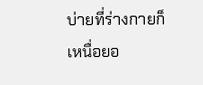บ่ายที่ร่างกายก็เหนื่อยอ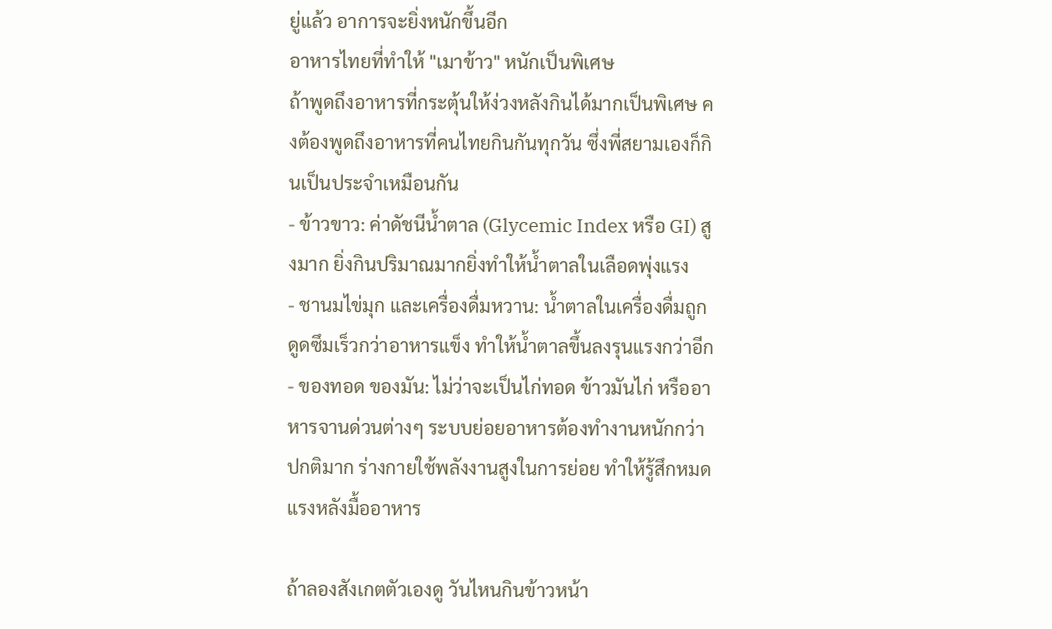ยู่แล้ว อาการจะยิ่งหนักขึ้นอีก
อาหารไทยที่ทำให้ "เมาข้าว" หนักเป็นพิเศษ
ถ้าพูดถึงอาหารที่กระตุ้นให้ง่วงหลังกินได้มากเป็นพิเศษ คงต้องพูดถึงอาหารที่คนไทยกินกันทุกวัน ซึ่งพี่สยามเองก็กินเป็นประจำเหมือนกัน
- ข้าวขาว: ค่าดัชนีน้ำตาล (Glycemic Index หรือ GI) สูงมาก ยิ่งกินปริมาณมากยิ่งทำให้น้ำตาลในเลือดพุ่งแรง
- ชานมไข่มุก และเครื่องดื่มหวาน: น้ำตาลในเครื่องดื่มถูกดูดซึมเร็วกว่าอาหารแข็ง ทำให้น้ำตาลขึ้นลงรุนแรงกว่าอีก
- ของทอด ของมัน: ไม่ว่าจะเป็นไก่ทอด ข้าวมันไก่ หรืออาหารจานด่วนต่างๆ ระบบย่อยอาหารต้องทำงานหนักกว่าปกติมาก ร่างกายใช้พลังงานสูงในการย่อย ทำให้รู้สึกหมดแรงหลังมื้ออาหาร

ถ้าลองสังเกตตัวเองดู วันไหนกินข้าวหน้า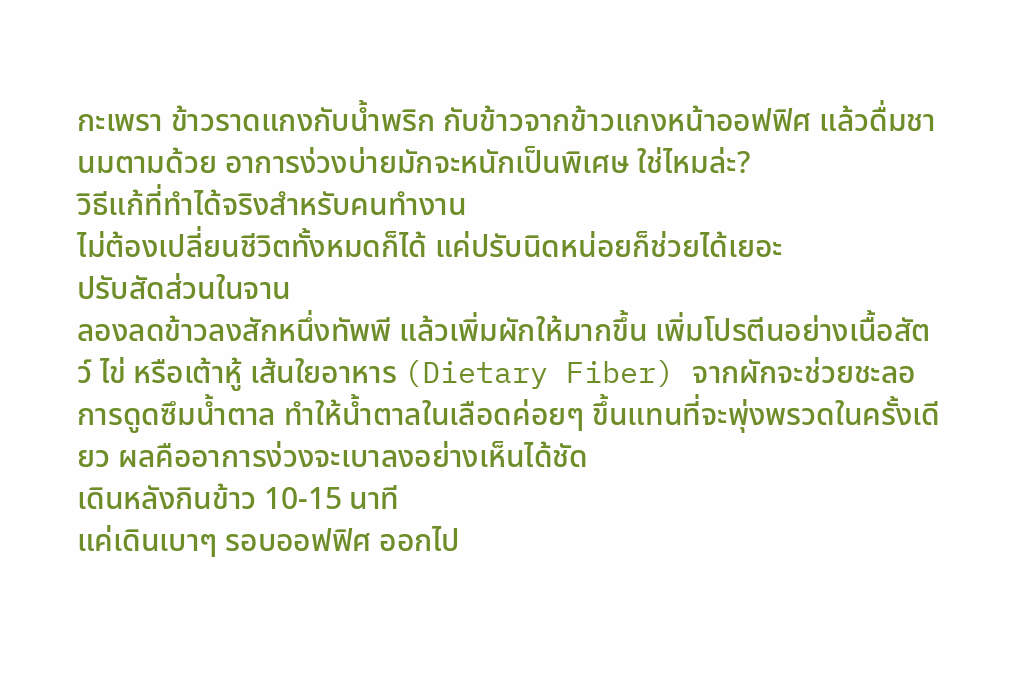กะเพรา ข้าวราดแกงกับน้ำพริก กับข้าวจากข้าวแกงหน้าออฟฟิศ แล้วดื่มชานมตามด้วย อาการง่วงบ่ายมักจะหนักเป็นพิเศษ ใช่ไหมล่ะ?
วิธีแก้ที่ทำได้จริงสำหรับคนทำงาน
ไม่ต้องเปลี่ยนชีวิตทั้งหมดก็ได้ แค่ปรับนิดหน่อยก็ช่วยได้เยอะ
ปรับสัดส่วนในจาน
ลองลดข้าวลงสักหนึ่งทัพพี แล้วเพิ่มผักให้มากขึ้น เพิ่มโปรตีนอย่างเนื้อสัตว์ ไข่ หรือเต้าหู้ เส้นใยอาหาร (Dietary Fiber) จากผักจะช่วยชะลอการดูดซึมน้ำตาล ทำให้น้ำตาลในเลือดค่อยๆ ขึ้นแทนที่จะพุ่งพรวดในครั้งเดียว ผลคืออาการง่วงจะเบาลงอย่างเห็นได้ชัด
เดินหลังกินข้าว 10-15 นาที
แค่เดินเบาๆ รอบออฟฟิศ ออกไป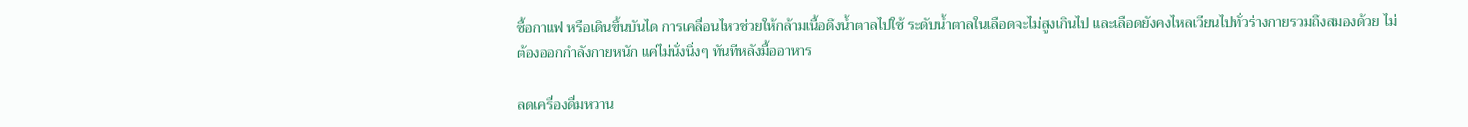ซื้อกาแฟ หรือเดินขึ้นบันได การเคลื่อนไหวช่วยให้กล้ามเนื้อดึงน้ำตาลไปใช้ ระดับน้ำตาลในเลือดจะไม่สูงเกินไป และเลือดยังคงไหลเวียนไปทั่วร่างกายรวมถึงสมองด้วย ไม่ต้องออกกำลังกายหนัก แค่ไม่นั่งนิ่งๆ ทันทีหลังมื้ออาหาร

ลดเครื่องดื่มหวาน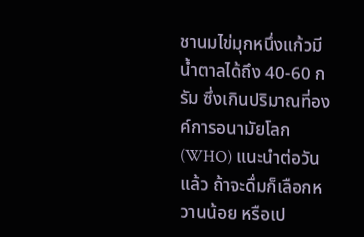ชานมไข่มุกหนึ่งแก้วมีน้ำตาลได้ถึง 40-60 กรัม ซึ่งเกินปริมาณที่องค์การอนามัยโลก (WHO) แนะนำต่อวันแล้ว ถ้าจะดื่มก็เลือกหวานน้อย หรือเป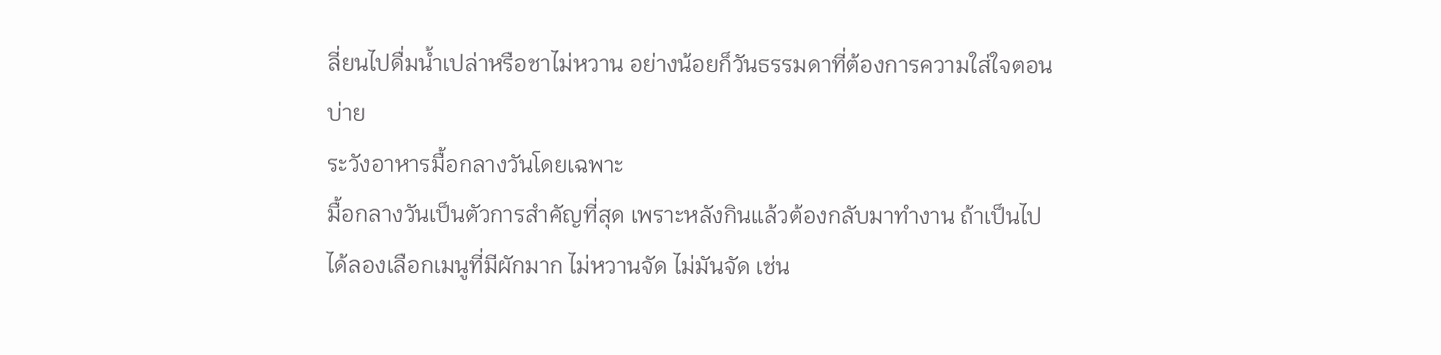ลี่ยนไปดื่มน้ำเปล่าหรือชาไม่หวาน อย่างน้อยก็วันธรรมดาที่ต้องการความใส่ใจตอนบ่าย
ระวังอาหารมื้อกลางวันโดยเฉพาะ
มื้อกลางวันเป็นตัวการสำคัญที่สุด เพราะหลังกินแล้วต้องกลับมาทำงาน ถ้าเป็นไปได้ลองเลือกเมนูที่มีผักมาก ไม่หวานจัด ไม่มันจัด เช่น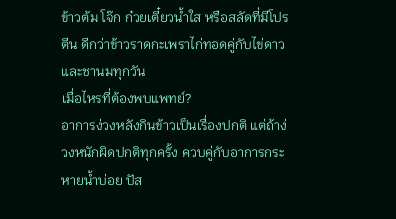ข้าวต้ม โจ๊ก ก๋วยเตี๋ยวน้ำใส หรือสลัดที่มีโปรตีน ดีกว่าข้าวราดกะเพราไก่ทอดคู่กับไข่ดาวและชานมทุกวัน
เมื่อไหรที่ต้องพบแพทย์?
อาการง่วงหลังกินข้าวเป็นเรื่องปกติ แต่ถ้าง่วงหนักผิดปกติทุกครั้ง ควบคู่กับอาการกระหายน้ำบ่อย ปัส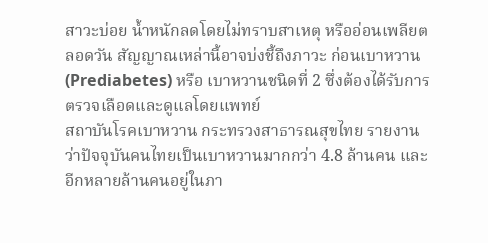สาวะบ่อย น้ำหนักลดโดยไม่ทราบสาเหตุ หรืออ่อนเพลียตลอดวัน สัญญาณเหล่านี้อาจบ่งชี้ถึงภาวะ ก่อนเบาหวาน (Prediabetes) หรือ เบาหวานชนิดที่ 2 ซึ่งต้องได้รับการตรวจเลือดและดูแลโดยแพทย์
สถาบันโรคเบาหวาน กระทรวงสาธารณสุขไทย รายงานว่าปัจจุบันคนไทยเป็นเบาหวานมากกว่า 4.8 ล้านคน และอีกหลายล้านคนอยู่ในภา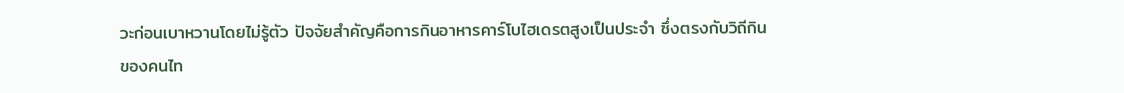วะก่อนเบาหวานโดยไม่รู้ตัว ปัจจัยสำคัญคือการกินอาหารคาร์โบไฮเดรตสูงเป็นประจำ ซึ่งตรงกับวิถีกินของคนไท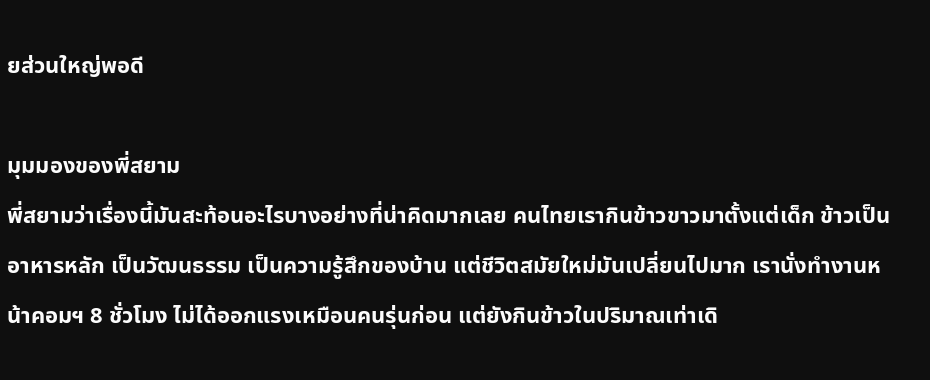ยส่วนใหญ่พอดี

มุมมองของพี่สยาม
พี่สยามว่าเรื่องนี้มันสะท้อนอะไรบางอย่างที่น่าคิดมากเลย คนไทยเรากินข้าวขาวมาตั้งแต่เด็ก ข้าวเป็นอาหารหลัก เป็นวัฒนธรรม เป็นความรู้สึกของบ้าน แต่ชีวิตสมัยใหม่มันเปลี่ยนไปมาก เรานั่งทำงานหน้าคอมฯ 8 ชั่วโมง ไม่ได้ออกแรงเหมือนคนรุ่นก่อน แต่ยังกินข้าวในปริมาณเท่าเดิ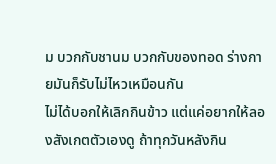ม บวกกับชานม บวกกับของทอด ร่างกายมันก็รับไม่ไหวเหมือนกัน
ไม่ได้บอกให้เลิกกินข้าว แต่แค่อยากให้ลองสังเกตตัวเองดู ถ้าทุกวันหลังกิน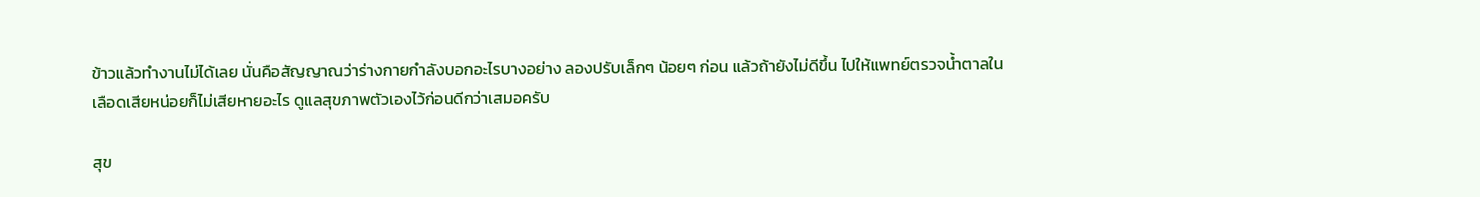ข้าวแล้วทำงานไม่ได้เลย นั่นคือสัญญาณว่าร่างกายกำลังบอกอะไรบางอย่าง ลองปรับเล็กๆ น้อยๆ ก่อน แล้วถ้ายังไม่ดีขึ้น ไปให้แพทย์ตรวจน้ำตาลในเลือดเสียหน่อยก็ไม่เสียหายอะไร ดูแลสุขภาพตัวเองไว้ก่อนดีกว่าเสมอครับ

สุข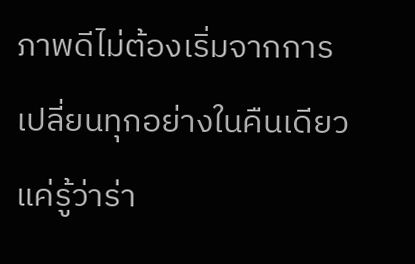ภาพดีไม่ต้องเริ่มจากการเปลี่ยนทุกอย่างในคืนเดียว แค่รู้ว่าร่า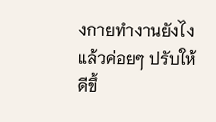งกายทำงานยังไง แล้วค่อยๆ ปรับให้ดีขึ้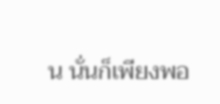น นั่นก็เพียงพอ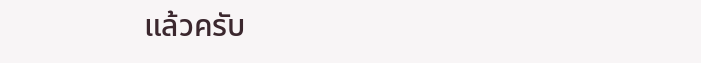แล้วครับ